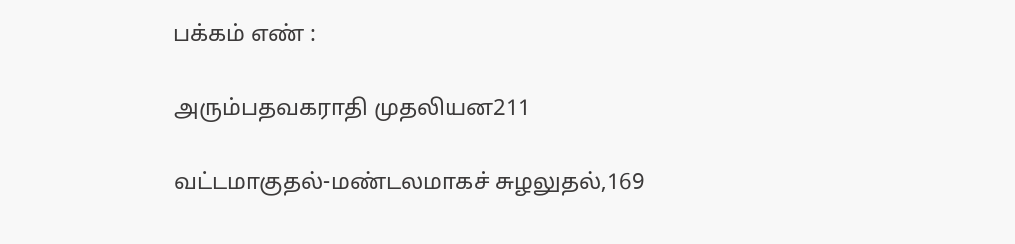பக்கம் எண் :

அரும்பதவகராதி முதலியன211

வட்டமாகுதல்-மண்டலமாகச் சுழலுதல்,169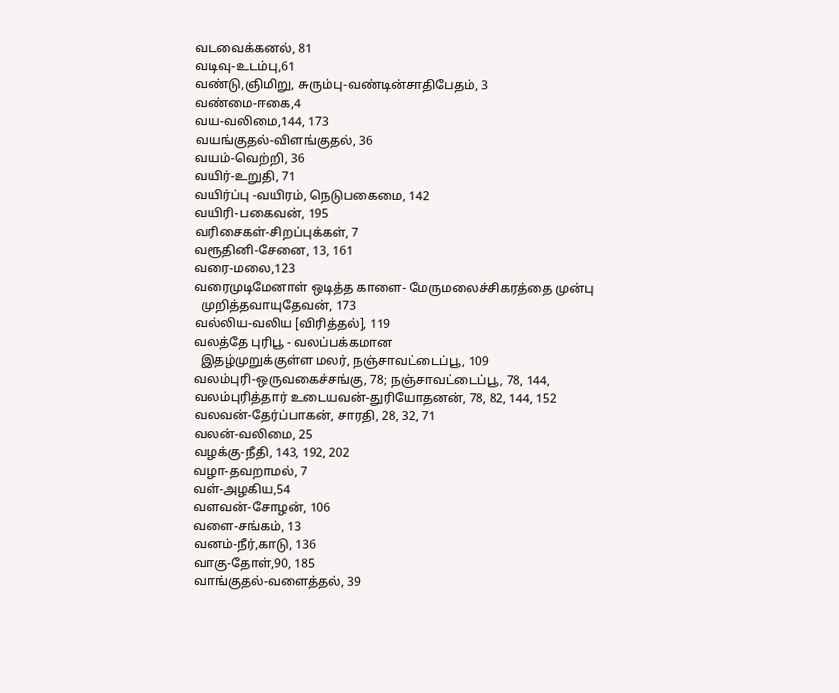வடவைக்கனல், 81
வடிவு-உடம்பு,61
வண்டு,ஞிமிறு, சுரும்பு-வண்டின்சாதிபேதம், 3
வண்மை-ஈகை,4
வய-வலிமை,144, 173
வயங்குதல்-விளங்குதல், 36
வயம்-வெற்றி, 36
வயிர்-உறுதி, 71
வயிர்ப்பு -வயிரம், நெடுபகைமை, 142
வயிரி-பகைவன், 195
வரிசைகள்-சிறப்புக்கள், 7
வரூதினி-சேனை, 13, 161
வரை-மலை,123
வரைமுடிமேனாள் ஒடித்த காளை- மேருமலைச்சிகரத்தை முன்பு
  முறித்தவாயுதேவன், 173
வல்லிய-வலிய [விரித்தல்], 119
வலத்தே புரிபூ - வலப்பக்கமான
  இதழ்முறுக்குள்ள மலர், நஞ்சாவட்டைப்பூ, 109
வலம்புரி-ஒருவகைச்சங்கு, 78; நஞ்சாவட்டைப்பூ, 78, 144,
வலம்புரித்தார் உடையவன்-துரியோதனன், 78, 82, 144, 152
வலவன்-தேர்ப்பாகன், சாரதி, 28, 32, 71
வலன்-வலிமை, 25
வழக்கு-நீதி, 143, 192, 202
வழா-தவறாமல், 7
வள்-அழகிய,54
வளவன்-சோழன், 106
வளை-சங்கம், 13
வனம்-நீர்,காடு, 136
வாகு-தோள்,90, 185
வாங்குதல்-வளைத்தல், 39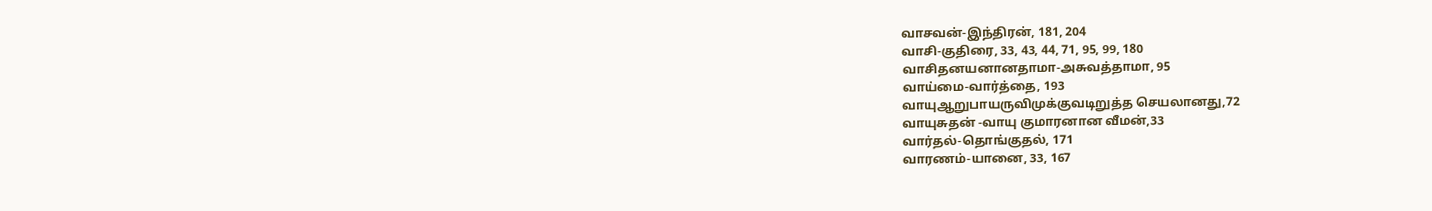வாசவன்-இந்திரன், 181, 204
வாசி-குதிரை, 33, 43, 44, 71, 95, 99, 180
வாசிதனயனானதாமா-அசுவத்தாமா, 95
வாய்மை-வார்த்தை, 193
வாயுஆறுபாயருவிமுக்குவடிறுத்த செயலானது,72
வாயுசுதன் -வாயு குமாரனான வீமன்,33
வார்தல்-தொங்குதல், 171
வாரணம்-யானை, 33, 167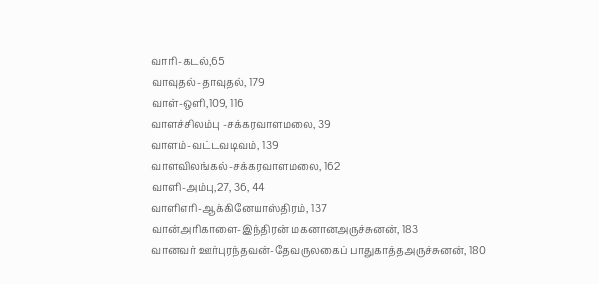வாரி-கடல்,65
வாவுதல்-தாவுதல், 179
வாள்-ஒளி,109, 116
வாளச்சிலம்பு -சக்கரவாளமலை, 39
வாளம்-வட்டவடிவம், 139
வாளவிலங்கல்-சக்கரவாளமலை, 162
வாளி-அம்பு,27, 36, 44
வாளிஎரி-ஆக்கினேயாஸ்திரம், 137
வான்அரிகாளை-இந்திரன் மகனானஅருச்சுனன், 183
வானவர் ஊர்புரந்தவன்-தேவருலகைப் பாதுகாத்தஅருச்சுனன், 180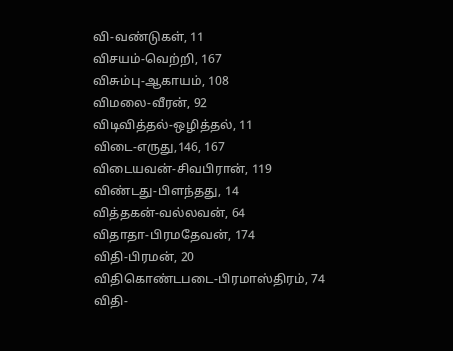வி-வண்டுகள், 11
விசயம்-வெற்றி, 167
விசும்பு-ஆகாயம், 108
விமலை-வீரன், 92
விடிவித்தல்-ஒழித்தல், 11
விடை-எருது,146, 167
விடையவன்-சிவபிரான், 119
விண்டது-பிளந்தது, 14
வித்தகன்-வல்லவன், 64
விதாதா-பிரமதேவன், 174
விதி-பிரமன், 20
விதிகொண்டபடை-பிரமாஸ்திரம், 74
விதி-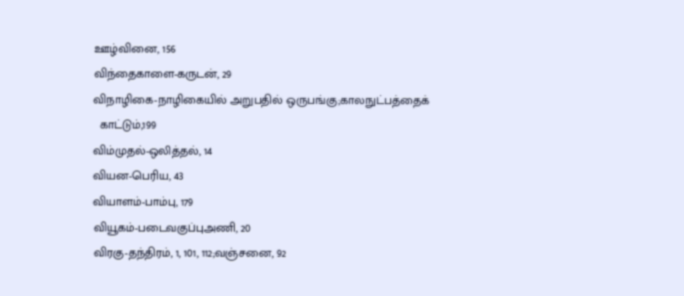ஊழ்வினை, 156
விந்தைகாளை-கருடன், 29
விநாழிகை-நாழிகையில் அறுபதில் ஒருபங்கு;காலநுட்பத்தைக்
  காட்டும்,199
விம்முதல்-ஒலித்தல், 14
வியன-பெரிய, 43
வியாளம்-பாம்பு, 179
வியூகம்-படைவகுப்புஅணி, 20
விரகு-தந்திரம், 1, 101, 112;வஞ்சனை, 92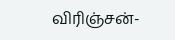விரிஞ்சன்-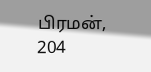பிரமன், 204